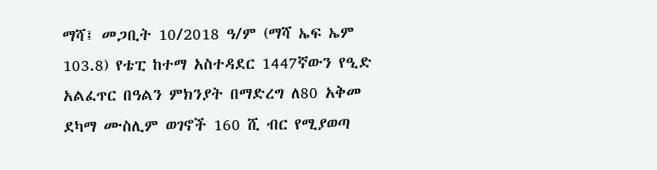ማሻ፤ መጋቢት 10/2018 ዓ/ም (ማሻ ኤፍ ኤም 103.8) የቴፒ ከተማ አስተዳደር 1447ኛውን የዒድ አልፈጥር በዓልን ምክንያት በማድረግ ለ80 አቅመ ደካማ ሙስሊም ወገኖች 160 ሺ ብር የሚያወጣ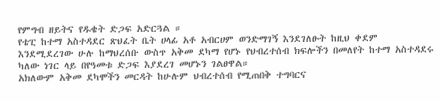የምግብ ዘይትና የዱቄት ድጋፍ አድርጓል ።
የቴፒ ከተማ አስተዳደር ጽህፈት ቤት ሀላፊ አቶ አብርሀም ወንድማገኝ እንደገለፁት ከዚህ ቀደም እንደሚደረገው ሁሉ ከማህረሰቡ ውስጥ አቅመ ደካማ የሆኑ የህብረተሰብ ክፍሎችን በመለየት ከተማ አስተዳደሩ ካለው ነገር ላይ በየዓመቱ ድጋፍ እያደረገ መሆኑን ገልፀዋል።
አክለውም አቅመ ደካሞችን መርዳት ከሁሉም ህብረተሰብ የሚጠበቅ ተግባርና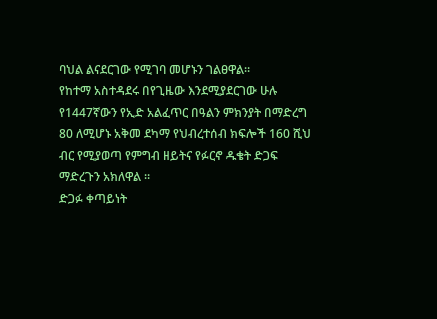ባህል ልናደርገው የሚገባ መሆኑን ገልፀዋል።
የከተማ አስተዳደሩ በየጊዜው እንደሚያደርገው ሁሉ የ1447ኛውን የኢድ አልፈጥር በዓልን ምክንያት በማድረግ 80 ለሚሆኑ አቅመ ደካማ የህብረተሰብ ክፍሎች 160 ሺህ ብር የሚያወጣ የምግብ ዘይትና የፉርኖ ዱቄት ድጋፍ ማድረጉን አክለዋል ።
ድጋፉ ቀጣይነት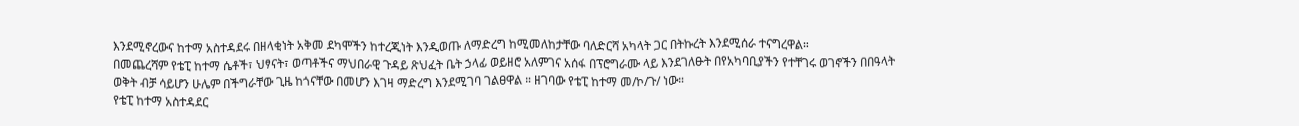እንደሚኖረውና ከተማ አስተዳደሩ በዘላቂነት አቅመ ደካሞችን ከተረጂነት እንዲወጡ ለማድረግ ከሚመለከታቸው ባለድርሻ አካላት ጋር በትኩረት እንደሚሰራ ተናግረዋል።
በመጨረሻም የቴፒ ከተማ ሴቶች፣ ህፃናት፣ ወጣቶችና ማህበራዊ ጉዳይ ጽህፈት ቤት ኃላፊ ወይዘሮ አለምገና አሰፋ በፕሮግራሙ ላይ እንደገለፁት በየአካባቢያችን የተቸገሩ ወገኖችን በበዓላት ወቅት ብቻ ሳይሆን ሁሌም በችግራቸው ጊዜ ከጎናቸው በመሆን እገዛ ማድረግ እንደሚገባ ገልፀዋል ። ዘገባው የቴፒ ከተማ መ/ኮ/ጉ/ ነው።
የቴፒ ከተማ አስተዳደር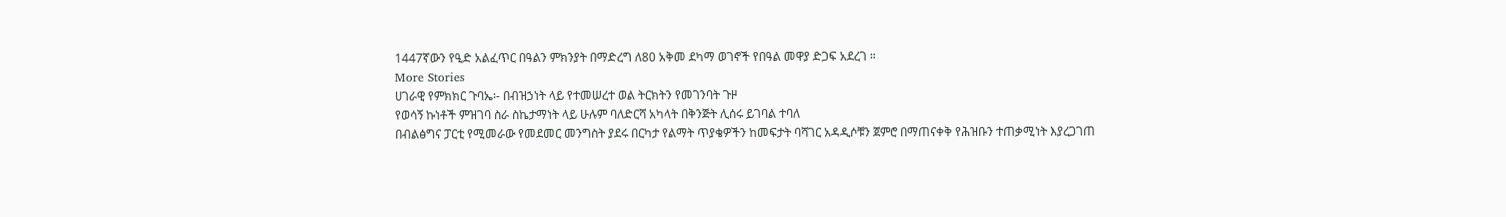1447ኛውን የዒድ አልፈጥር በዓልን ምክንያት በማድረግ ለ80 አቅመ ደካማ ወገኖች የበዓል መዋያ ድጋፍ አደረገ ።
More Stories
ሀገራዊ የምክክር ጉባኤ፡- በብዝኃነት ላይ የተመሠረተ ወል ትርክትን የመገንባት ጉዞ
የወሳኝ ኩነቶች ምዝገባ ስራ ስኬታማነት ላይ ሁሉም ባለድርሻ አካላት በቅንጅት ሊሰሩ ይገባል ተባለ
በብልፅግና ፓርቲ የሚመራው የመደመር መንግስት ያደሩ በርካታ የልማት ጥያቄዎችን ከመፍታት ባሻገር አዳዲሶቹን ጀምሮ በማጠናቀቅ የሕዝቡን ተጠቃሚነት እያረጋገጠ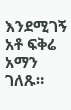እንደሚገኝ አቶ ፍቅሬ አማን ገለጹ።